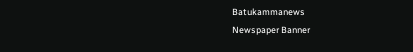Batukammanews
Newspaper Banner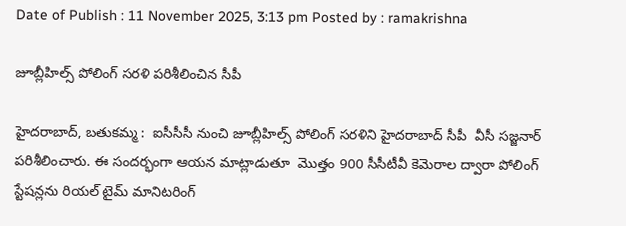Date of Publish : 11 November 2025, 3:13 pm Posted by : ramakrishna

జూబ్లీహిల్స్ పోలింగ్ సరళి పరిశీలించిన సీపీ

హైదరాబాద్, బతుకమ్మ :  ఐసీసీసీ నుంచి జూబ్లీహిల్స్ పోలింగ్ సరళిని హైదరాబాద్ సీపీ  వీసీ సజ్జనార్ పరిశీలించారు. ఈ సందర్భంగా ఆయన మాట్లాడుతూ  మొత్తం 900 సీసీటీవీ కెమెరాల ద్వారా పోలింగ్‌ స్టేషన్లను రియల్‌ టైమ్ మానిటరింగ్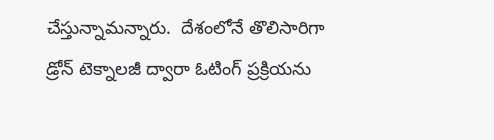చేస్తున్నామన్నారు.  దేశంలోనే తొలిసారిగా డ్రోన్‌ టెక్నాలజీ ద్వారా ఓటింగ్‌ ప్రక్రియను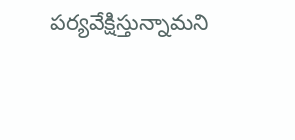పర్యవేక్షిస్తున్నామని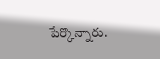పేర్కొన్నారు.